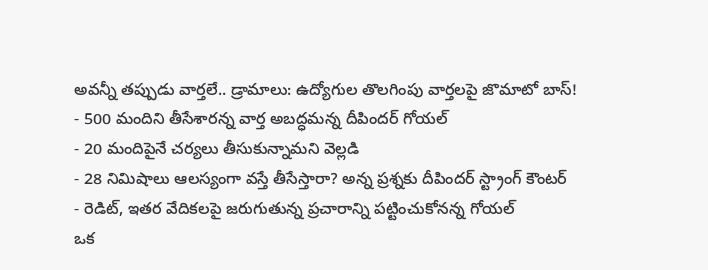అవన్నీ తప్పుడు వార్తలే.. డ్రామాలు: ఉద్యోగుల తొలగింపు వార్తలపై జొమాటో బాస్!
- 500 మందిని తీసేశారన్న వార్త అబద్ధమన్న దీపిందర్ గోయల్
- 20 మందిపైనే చర్యలు తీసుకున్నామని వెల్లడి
- 28 నిమిషాలు ఆలస్యంగా వస్తే తీసేస్తారా? అన్న ప్రశ్నకు దీపిందర్ స్ట్రాంగ్ కౌంటర్
- రెడిట్, ఇతర వేదికలపై జరుగుతున్న ప్రచారాన్ని పట్టించుకోనన్న గోయల్
ఒక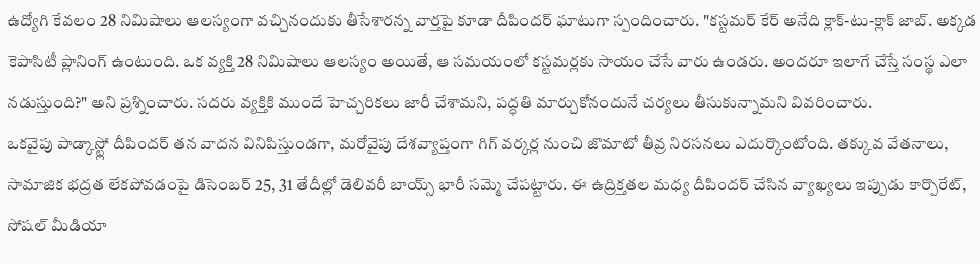ఉద్యోగి కేవలం 28 నిమిషాలు ఆలస్యంగా వచ్చినందుకు తీసేశారన్న వార్తపై కూడా దీపిందర్ ఘాటుగా స్పందించారు. "కస్టమర్ కేర్ అనేది క్లాక్-టు-క్లాక్ జాబ్. అక్కడ కెపాసిటీ ప్లానింగ్ ఉంటుంది. ఒక వ్యక్తి 28 నిమిషాలు ఆలస్యం అయితే, ఆ సమయంలో కస్టమర్లకు సాయం చేసే వారు ఉండరు. అందరూ ఇలాగే చేస్తే సంస్థ ఎలా నడుస్తుంది?" అని ప్రశ్నించారు. సదరు వ్యక్తికి ముందే హెచ్చరికలు జారీ చేశామని, పద్ధతి మార్చుకోనందునే చర్యలు తీసుకున్నామని వివరించారు.
ఒకవైపు పాడ్కాస్ట్లో దీపిందర్ తన వాదన వినిపిస్తుండగా, మరోవైపు దేశవ్యాప్తంగా గిగ్ వర్కర్ల నుంచి జొమాటో తీవ్ర నిరసనలు ఎదుర్కొంటోంది. తక్కువ వేతనాలు, సామాజిక భద్రత లేకపోవడంపై డిసెంబర్ 25, 31 తేదీల్లో డెలివరీ బాయ్స్ భారీ సమ్మె చేపట్టారు. ఈ ఉద్రిక్తతల మధ్య దీపిందర్ చేసిన వ్యాఖ్యలు ఇప్పుడు కార్పొరేట్, సోషల్ మీడియా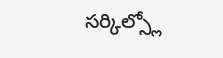సర్కిల్స్లో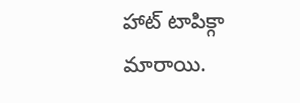హాట్ టాపిక్గా మారాయి.